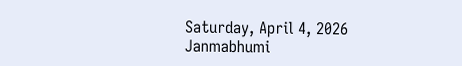Saturday, April 4, 2026
Janmabhumi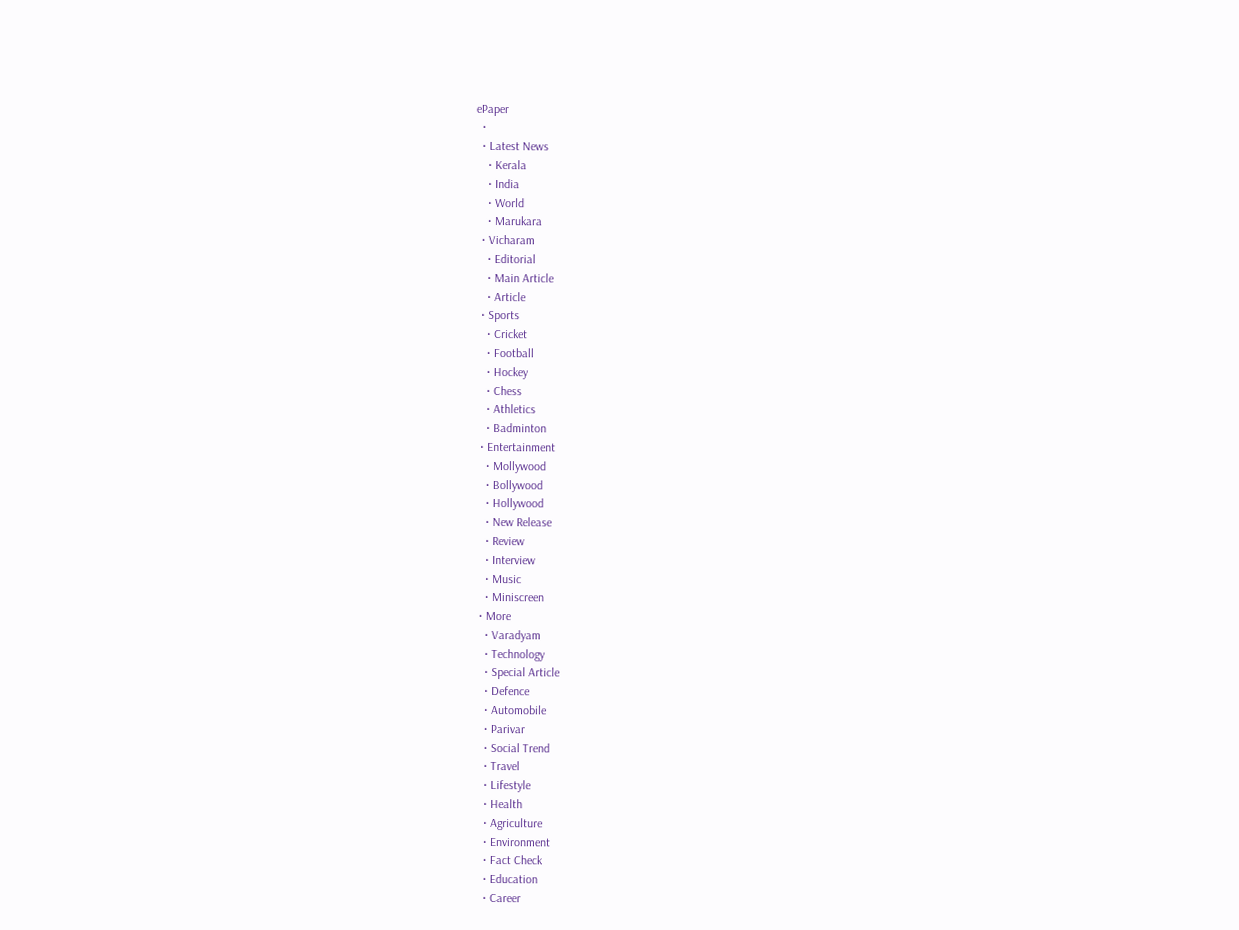ePaper
  •
  • Latest News
    • Kerala
    • India
    • World
    • Marukara
  • Vicharam
    • Editorial
    • Main Article
    • Article
  • Sports
    • Cricket
    • Football
    • Hockey
    • Chess
    • Athletics
    • Badminton
  • Entertainment
    • Mollywood
    • Bollywood
    • Hollywood
    • New Release
    • Review
    • Interview
    • Music
    • Miniscreen
  • More
    • Varadyam
    • Technology
    • Special Article
    • Defence
    • Automobile
    • Parivar
    • Social Trend
    • Travel
    • Lifestyle
    • Health
    • Agriculture
    • Environment
    • Fact Check
    • Education
    • Career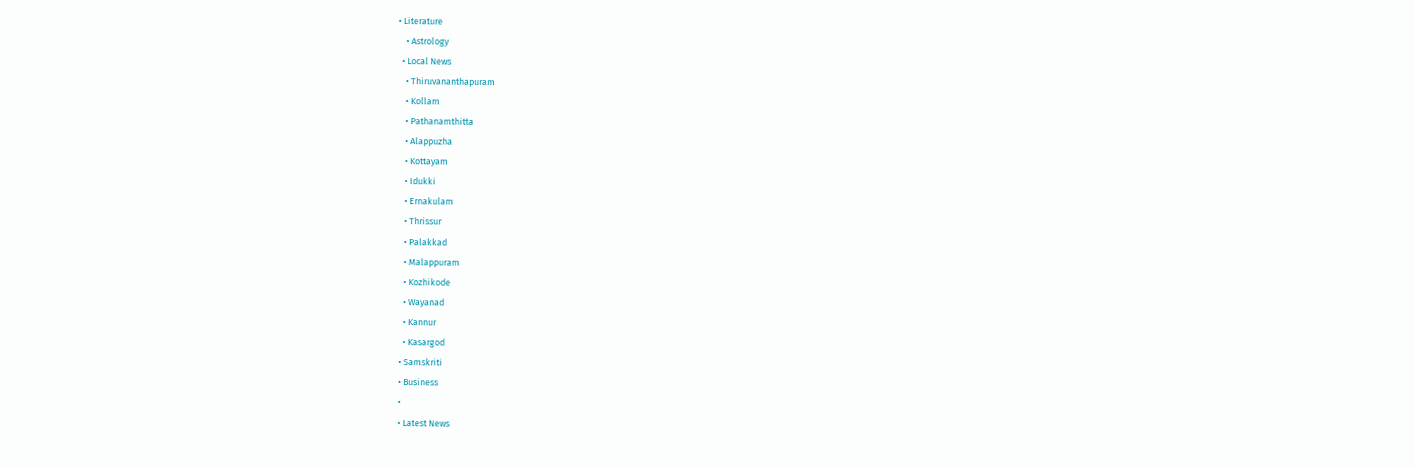• Literature
    • Astrology
  • Local News
    • Thiruvananthapuram
    • Kollam
    • Pathanamthitta
    • Alappuzha
    • Kottayam
    • Idukki
    • Ernakulam
    • Thrissur
    • Palakkad
    • Malappuram
    • Kozhikode
    • Wayanad
    • Kannur
    • Kasargod
  • Samskriti
  • Business
  •
  • Latest News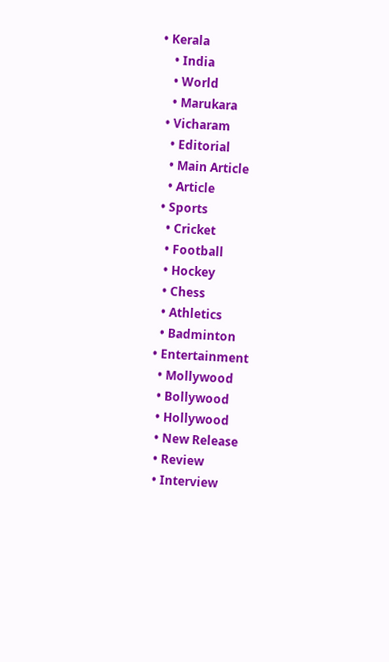• Kerala
    • India
    • World
    • Marukara
  • Vicharam
    • Editorial
    • Main Article
    • Article
  • Sports
    • Cricket
    • Football
    • Hockey
    • Chess
    • Athletics
    • Badminton
  • Entertainment
    • Mollywood
    • Bollywood
    • Hollywood
    • New Release
    • Review
    • Interview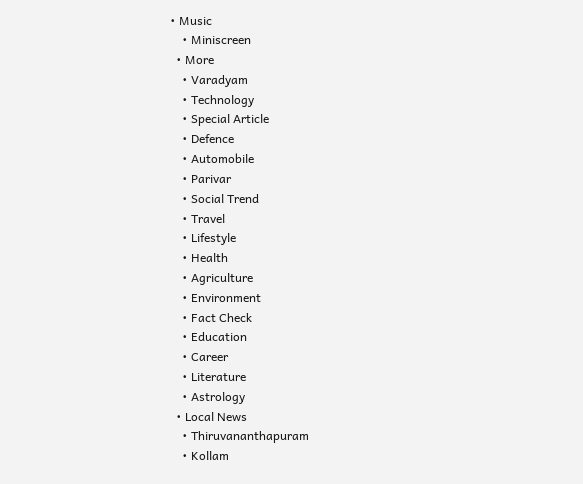• Music
    • Miniscreen
  • More
    • Varadyam
    • Technology
    • Special Article
    • Defence
    • Automobile
    • Parivar
    • Social Trend
    • Travel
    • Lifestyle
    • Health
    • Agriculture
    • Environment
    • Fact Check
    • Education
    • Career
    • Literature
    • Astrology
  • Local News
    • Thiruvananthapuram
    • Kollam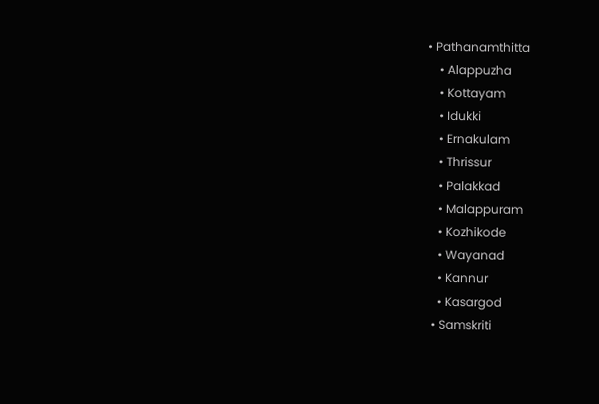• Pathanamthitta
    • Alappuzha
    • Kottayam
    • Idukki
    • Ernakulam
    • Thrissur
    • Palakkad
    • Malappuram
    • Kozhikode
    • Wayanad
    • Kannur
    • Kasargod
  • Samskriti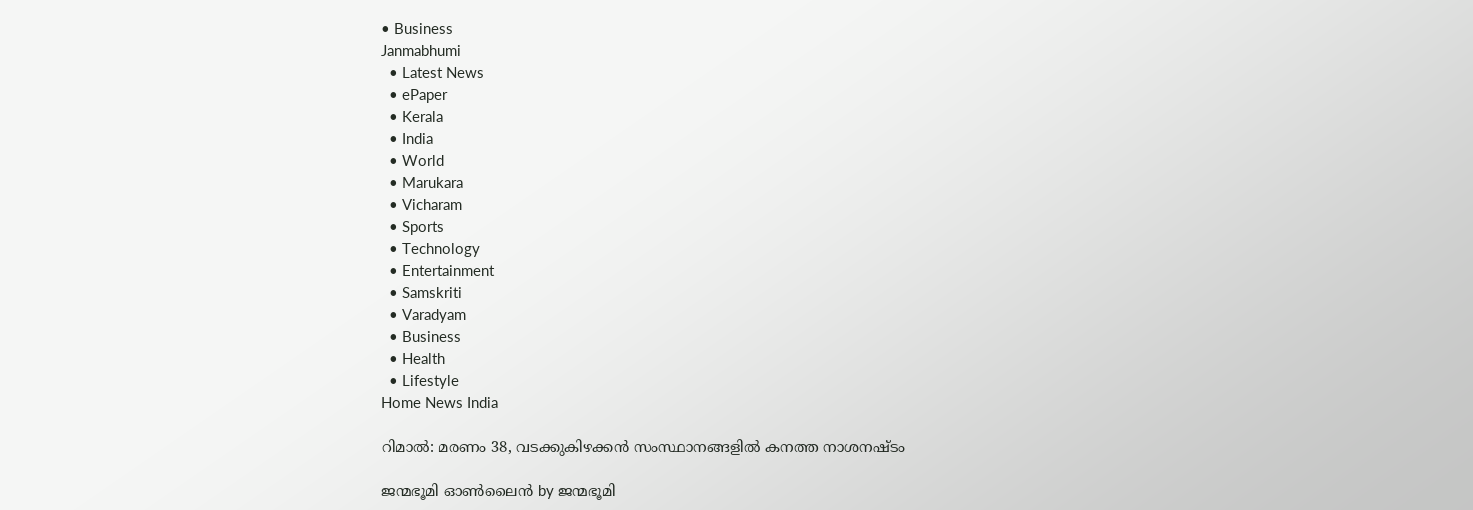• Business
Janmabhumi
  • Latest News
  • ePaper
  • Kerala
  • India
  • World
  • Marukara
  • Vicharam
  • Sports
  • Technology
  • Entertainment
  • Samskriti
  • Varadyam
  • Business
  • Health
  • Lifestyle
Home News India

റിമാല്‍: മരണം 38, വടക്കുകിഴക്കന്‍ സംസ്ഥാനങ്ങളില്‍ കനത്ത നാശനഷ്ടം

ജന്മഭൂമി ഓണ്‍ലൈന്‍ by ജന്മഭൂമി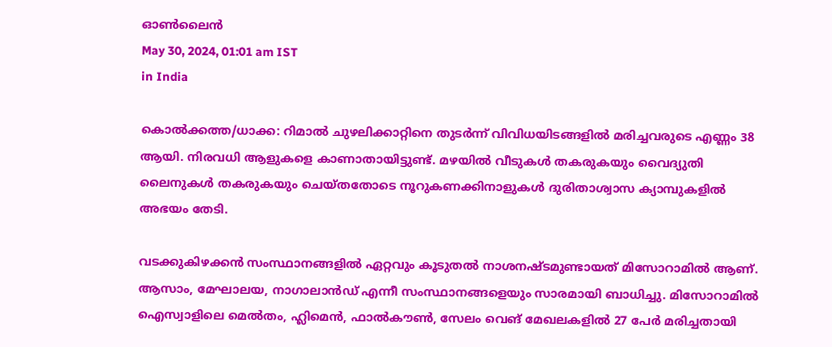ഓണ്‍ലൈന്‍
May 30, 2024, 01:01 am IST
in India

കൊല്‍ക്കത്ത/ധാക്ക: റിമാല്‍ ചുഴലിക്കാറ്റിനെ തുടര്‍ന്ന് വിവിധയിടങ്ങളില്‍ മരിച്ചവരുടെ എണ്ണം 38 ആയി. നിരവധി ആളുകളെ കാണാതായിട്ടുണ്ട്. മഴയില്‍ വീടുകള്‍ തകരുകയും വൈദ്യുതി ലൈനുകള്‍ തകരുകയും ചെയ്തതോടെ നൂറുകണക്കിനാളുകള്‍ ദുരിതാശ്വാസ ക്യാമ്പുകളില്‍ അഭയം തേടി.

വടക്കുകിഴക്കന്‍ സംസ്ഥാനങ്ങളില്‍ ഏറ്റവും കൂടുതല്‍ നാശനഷ്ടമുണ്ടായത് മിസോറാമില്‍ ആണ്. ആസാം, മേഘാലയ, നാഗാലാന്‍ഡ് എന്നീ സംസ്ഥാനങ്ങളെയും സാരമായി ബാധിച്ചു. മിസോറാമില്‍ ഐസ്വാളിലെ മെല്‍തം, ഹ്ലിമെന്‍, ഫാല്‍കൗണ്‍, സേലം വെങ് മേഖലകളില്‍ 27 പേര്‍ മരിച്ചതായി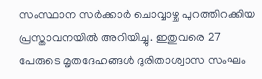സംസ്ഥാന സര്‍ക്കാര്‍ ചൊവ്വാഴ്ച പുറത്തിറക്കിയ പ്രസ്താവനയില്‍ അറിയിച്ചു. ഇതുവരെ 27 പേരുടെ മൃതദേഹങ്ങള്‍ ദുരിതാശ്വാസ സംഘം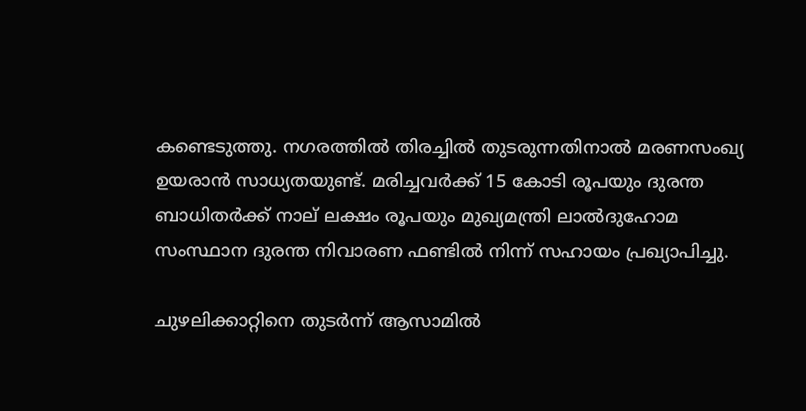കണ്ടെടുത്തു. നഗരത്തില്‍ തിരച്ചില്‍ തുടരുന്നതിനാല്‍ മരണസംഖ്യ ഉയരാന്‍ സാധ്യതയുണ്ട്. മരിച്ചവര്‍ക്ക് 15 കോടി രൂപയും ദുരന്ത ബാധിതര്‍ക്ക് നാല് ലക്ഷം രൂപയും മുഖ്യമന്ത്രി ലാല്‍ദുഹോമ സംസ്ഥാന ദുരന്ത നിവാരണ ഫണ്ടില്‍ നിന്ന് സഹായം പ്രഖ്യാപിച്ചു.

ചുഴലിക്കാറ്റിനെ തുടര്‍ന്ന് ആസാമില്‍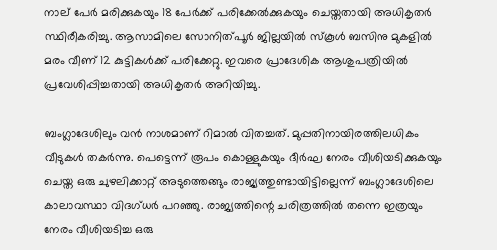നാല് പേര്‍ മരിക്കുകയും 18 പേര്‍ക്ക് പരിക്കേല്‍ക്കുകയും ചെയ്തതായി അധികൃതര്‍ സ്ഥിരീകരിച്ചു. ആസാമിലെ സോനിത്പൂര്‍ ജില്ലയില്‍ സ്‌കൂള്‍ ബസിനു മുകളില്‍ മരം വീണ് 12 കുട്ടികള്‍ക്ക് പരിക്കേറ്റു. ഇവരെ പ്രാദേശിക ആശുപത്രിയില്‍ പ്രവേശിപ്പിച്ചതായി അധികൃതര്‍ അറിയിച്ചു.

ബംഗ്ലാദേശിലും വന്‍ നാശമാണ് റിമാല്‍ വിതച്ചത്. മുപ്പതിനായിരത്തിലധികം വീടുകള്‍ തകര്‍ന്നു. പെട്ടെന്ന് രൂപം കൊള്ളുകയും ദീര്‍ഘ നേരം വീശിയടിക്കുകയും ചെയ്ത ഒരു ചുഴലിക്കാറ്റ് അടുത്തെങ്ങും രാജ്യത്തുണ്ടായിട്ടില്ലെന്ന് ബംഗ്ലാദേശിലെ കാലാവസ്ഥാ വിദഗ്ധര്‍ പറഞ്ഞു. രാജ്യത്തിന്റെ ചരിത്രത്തില്‍ തന്നെ ഇത്രയും നേരം വീശിയടിച്ച ഒരു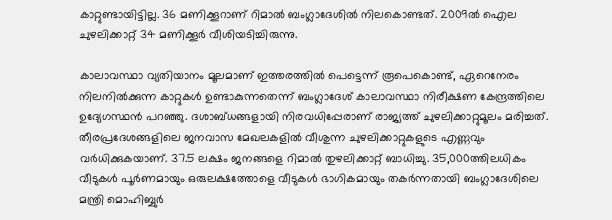കാറ്റുണ്ടായിട്ടില്ല. 36 മണിക്കൂറാണ് റിമാല്‍ ബംഗ്ലാദേശില്‍ നിലകൊണ്ടത്. 2009ല്‍ ഐല ചുഴലിക്കാറ്റ് 34 മണിക്കൂര്‍ വീശിയടിച്ചിരുന്നു.

കാലാവസ്ഥാ വ്യതിയാനം മൂലമാണ് ഇത്തരത്തില്‍ പെട്ടെന്ന് രൂപെകൊണ്ട്, ഏറെനേരം നിലനില്‍ക്കുന്ന കാറ്റുകള്‍ ഉണ്ടാകുന്നതെന്ന് ബംഗ്ലാദേശ് കാലാവസ്ഥാ നിരീക്ഷണ കേന്ദ്രത്തിലെ ഉദ്യേഗസ്ഥന്‍ പറഞ്ഞു. ദശാബ്ധങ്ങളായി നിരവധിപ്പേരാണ് രാജ്യത്ത് ചുഴലിക്കാറ്റുമൂലം മരിച്ചത്. തീരപ്രദേശങ്ങളിലെ ജനവാസ മേഖലകളില്‍ വീശുന്ന ചുഴലിക്കാറ്റുകളുടെ എണ്ണവും വര്‍ധിക്കുകയാണ്. 37.5 ലക്ഷം ജനങ്ങളെ റിമാല്‍ തുഴലിക്കാറ്റ് ബാധിച്ചു. 35,000ത്തിലധികം വീടുകള്‍ പൂര്‍ണമായും ഒരുലക്ഷത്തോളെ വീടുകള്‍ ഭാഗികമായും തകര്‍ന്നതായി ബംഗ്ലാദേശിലെ മന്ത്രി മൊഹിബ്ബുര്‍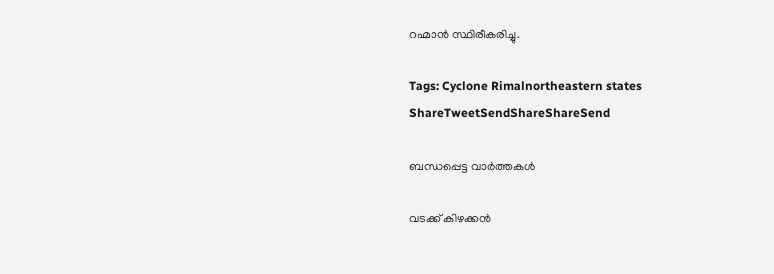റഹ്മാന്‍ സ്ഥിരീകരിച്ചു.

Tags: Cyclone Rimalnortheastern states
ShareTweetSendShareShareSend

ബന്ധപ്പെട്ട വാര്‍ത്തകള്‍

വടക്ക് കിഴക്കന്‍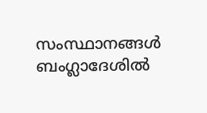സംസ്ഥാനങ്ങള്‍ ബംഗ്ലാദേശില്‍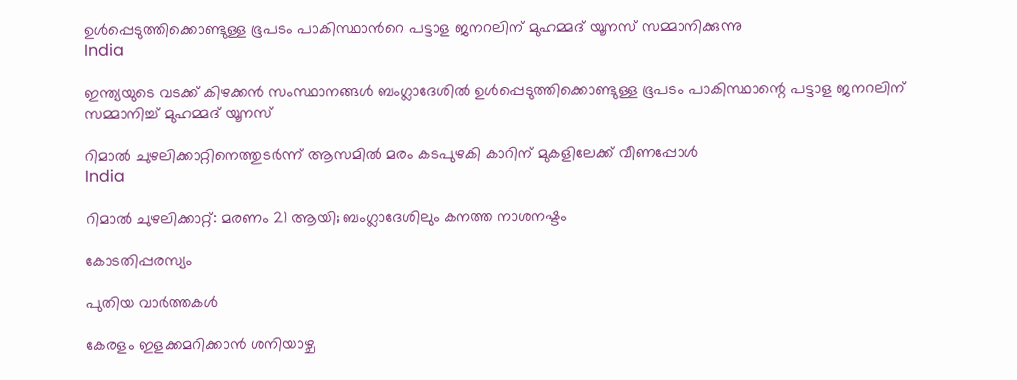ഉള്‍പ്പെടുത്തിക്കൊണ്ടുള്ള ഭൂപടം പാകിസ്ഥാന്‍റെ പട്ടാള ജനറലിന് മുഹമ്മദ് യൂനസ് സമ്മാനിക്കുന്നു
India

ഇന്ത്യയുടെ വടക്ക് കിഴക്കന്‍ സംസ്ഥാനങ്ങള്‍ ബംഗ്ലാദേശില്‍ ഉള്‍പ്പെടുത്തിക്കൊണ്ടുള്ള ഭൂപടം പാകിസ്ഥാന്റെ പട്ടാള ജനറലിന് സമ്മാനിച്ച് മുഹമ്മദ് യൂനസ്

റിമാല്‍ ചുഴലിക്കാറ്റിനെത്തുടര്‍ന്ന് ആസമില്‍ മരം കടപുഴകി കാറിന് മുകളിലേക്ക് വീണപ്പോള്‍
India

റിമാല്‍ ചുഴലിക്കാറ്റ്: മരണം 21 ആയി; ബംഗ്ലാദേശിലും കനത്ത നാശനഷ്ടം

കോടതിപ്പരസ്യം

പുതിയ വാര്‍ത്തകള്‍

കേരളം ഇളക്കമറിക്കാന്‍ ശനിയാഴ്ച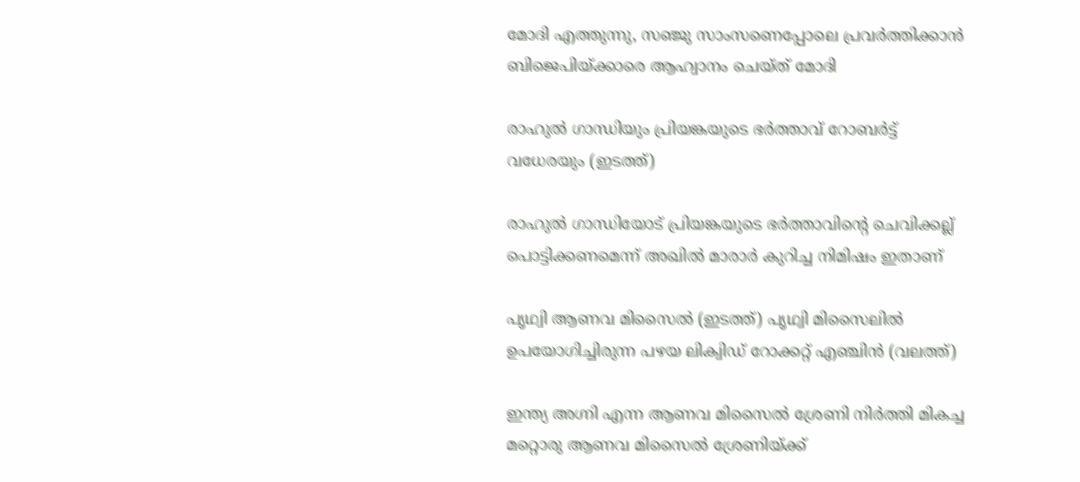മോദി എത്തുന്നു, സഞ്ജു സാംസണെപ്പോലെ പ്രവര്‍ത്തിക്കാന്‍ ബിജെപിയ്‌ക്കാരെ ആഹ്വാനം ചെയ്ത് മോദി

രാഹുല്‍ ഗാന്ധിയും പ്രിയങ്കയുടെ ഭര്‍ത്താവ് റോബര്‍ട്ട് വധേരയും (ഇടത്ത്)

രാഹുല്‍ ഗാന്ധിയോട് പ്രിയങ്കയുടെ ഭര്‍ത്താവിന്റെ ചെവിക്കല്ല് പൊട്ടിക്കണമെന്ന് അഖില്‍ മാരാര്‍ കുറിച്ച നിമിഷം ഇതാണ്

പൃഥ്വി ആണവ മിസൈല്‍ (ഇടത്ത്) പൃഥ്വി മിസൈലില്‍ ഉപയോഗിച്ചിരുന്ന പഴയ ലിക്വിഡ് റോക്കറ്റ് എഞ്ചിന്‍ (വലത്ത്)

ഇന്ത്യ അഗ്നി എന്ന ആണവ മിസൈല്‍ ശ്രേണി നിര്‍ത്തി മികച്ച മറ്റൊരു ആണവ മിസൈല്‍ ശ്രേണിയ്‌ക്ക്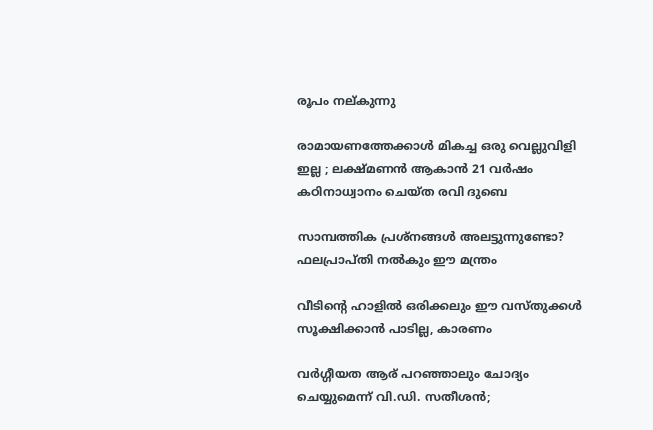രൂപം നല‍്കുന്നു

രാമായണത്തേക്കാൾ മികച്ച ഒരു വെല്ലുവിളി ഇല്ല ; ലക്ഷ്മണൻ ആകാൻ 21 വർഷം കഠിനാധ്വാനം ചെയ്ത രവി ദുബെ

സാമ്പത്തിക പ്രശ്നങ്ങൾ അലട്ടുന്നുണ്ടോ? ഫലപ്രാപ്തി നൽകും ഈ മന്ത്രം

വീടിന്റെ ഹാളിൽ ഒരിക്കലും ഈ വസ്തുക്കൾ സൂക്ഷിക്കാൻ പാടില്ല, കാരണം

വര്‍ഗ്ഗീയത ആര് പറഞ്ഞാലും ചോദ്യം ചെയ്യുമെന്ന് വി.ഡി. സതീശന്‍;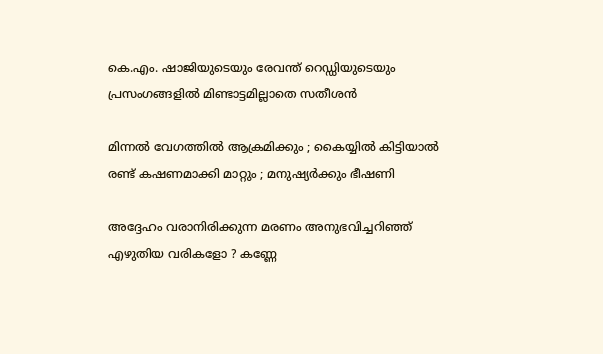കെ.എം. ഷാജിയുടെയും രേവന്ത് റെഡ്ഡിയുടെയും പ്രസംഗങ്ങളില്‍ മിണ്ടാട്ടമില്ലാതെ സതീശന്‍

മിന്നൽ വേഗത്തില്‍ ആക്രമിക്കും ; കൈയ്യിൽ കിട്ടിയാൽ രണ്ട് കഷണമാക്കി മാറ്റും ; മനുഷ്യർക്കും ഭീഷണി

അദ്ദേഹം വരാനിരിക്കുന്ന മരണം അനുഭവിച്ചറിഞ്ഞ് എഴുതിയ വരികളോ ? കണ്ണേ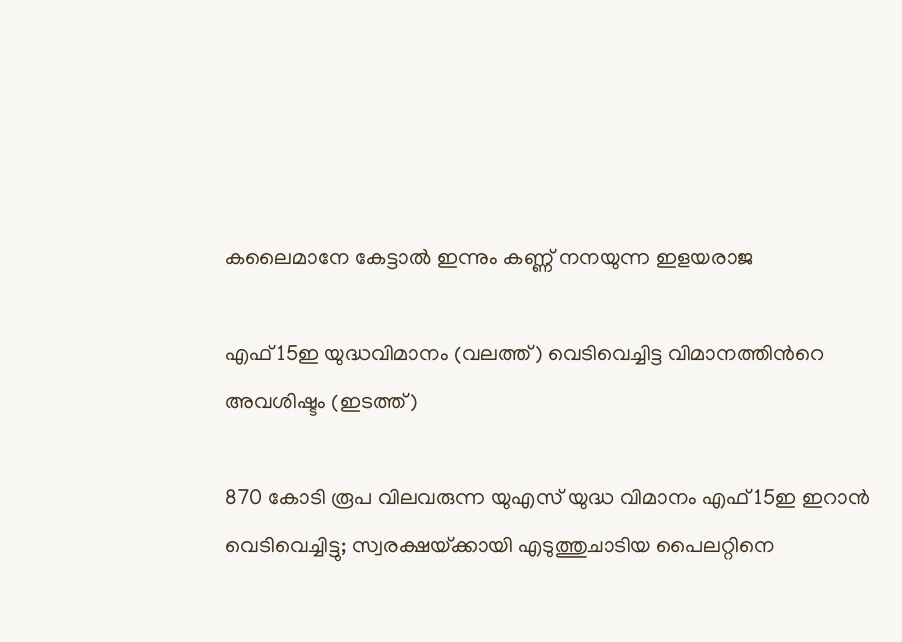കലൈമാനേ കേട്ടാൽ ഇന്നും കണ്ണ് നനയുന്ന ഇളയരാജ

എഫ് 15ഇ യുദ്ധവിമാനം (വലത്ത്) വെടിവെച്ചിട്ട വിമാനത്തിന്‍റെ അവശിഷ്ടം (ഇടത്ത്)

870 കോടി രൂപ വിലവരുന്ന യുഎസ് യുദ്ധ വിമാനം എഫ് 15ഇ ഇറാന്‍ വെടിവെച്ചിട്ടു; സ്വരക്ഷയ്‌ക്കായി എടുത്തുചാടിയ പൈലറ്റിനെ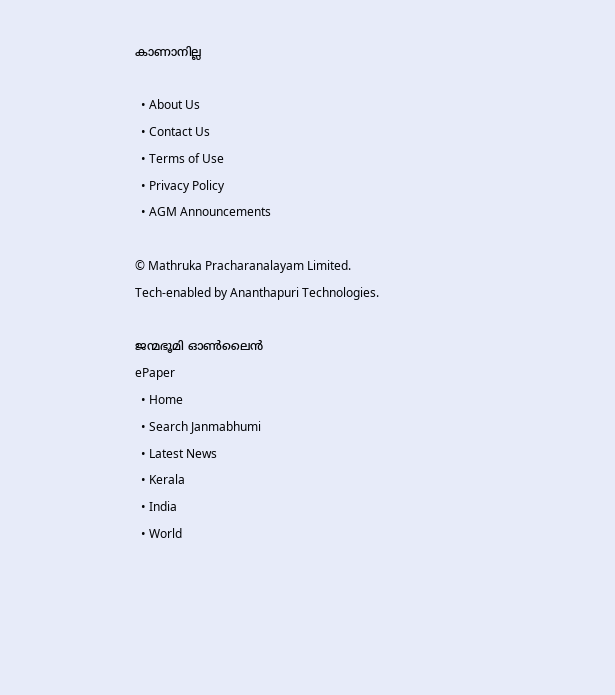കാണാനില്ല

  • About Us
  • Contact Us
  • Terms of Use
  • Privacy Policy
  • AGM Announcements

© Mathruka Pracharanalayam Limited.
Tech-enabled by Ananthapuri Technologies.

ജന്മഭൂമി ഓണ്‍ലൈന്‍
ePaper
  • Home
  • Search Janmabhumi
  • Latest News
  • Kerala
  • India
  • World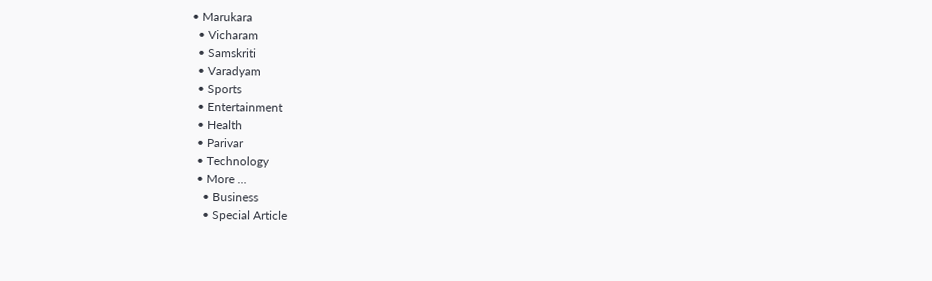• Marukara
  • Vicharam
  • Samskriti
  • Varadyam
  • Sports
  • Entertainment
  • Health
  • Parivar
  • Technology
  • More …
    • Business
    • Special Article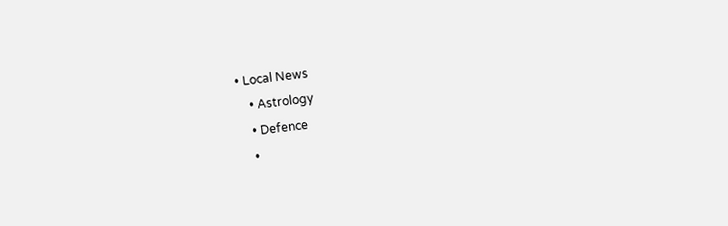• Local News
    • Astrology
    • Defence
    •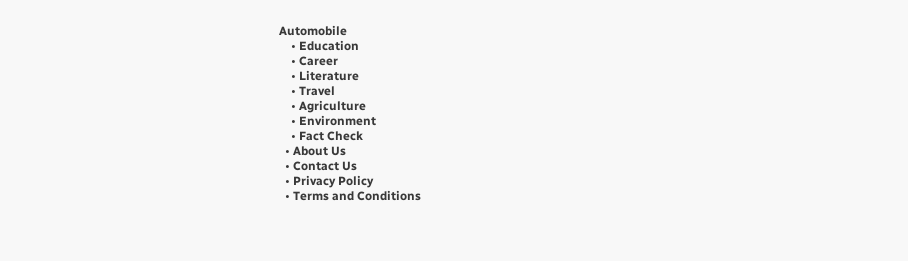Automobile
    • Education
    • Career
    • Literature
    • Travel
    • Agriculture
    • Environment
    • Fact Check
  • About Us
  • Contact Us
  • Privacy Policy
  • Terms and Conditions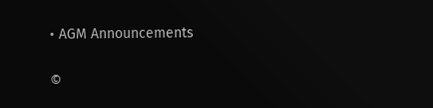• AGM Announcements

©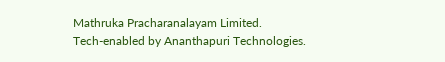Mathruka Pracharanalayam Limited.
Tech-enabled by Ananthapuri Technologies.